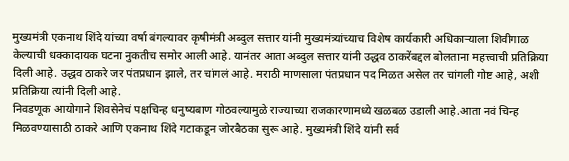मुख्यमंत्री एकनाथ शिंदे यांच्या वर्षा बंगल्यावर कृषीमंत्री अब्दुल सत्तार यांनी मुख्यमंत्र्यांच्याच विशेष कार्यकारी अधिकाऱ्याला शिवीगाळ केल्याची धक्कादायक घटना नुकतीच समोर आली आहे. यानंतर आता अब्दुल सत्तार यांनी उद्धव ठाकरेंबद्दल बोलताना महत्त्वाची प्रतिक्रिया दिली आहे. उद्धव ठाकरे जर पंतप्रधान झाले, तर चांगलं आहे. मराठी माणसाला पंतप्रधान पद मिळत असेल तर चांगली गोष्ट आहे, अशी प्रतिक्रिया त्यांनी दिली आहे.
निवडणूक आयोगाने शिवसेनेचं पक्षचिन्ह धनुष्यबाण गोठवल्यामुळे राज्याच्या राजकारणामध्ये खळबळ उडाली आहे.आता नवं चिन्ह मिळवण्यासाठी ठाकरे आणि एकनाथ शिंदे गटाकडून जोरबैठका सुरू आहे. मुख्यमंत्री शिंदे यांनी सर्व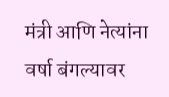मंत्री आणि नेत्यांना वर्षा बंगल्यावर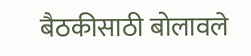बैठकीसाठी बोलावले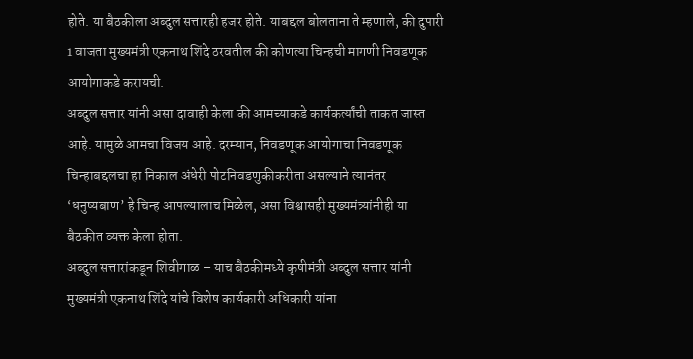होते. या बैठकीला अब्दुल सत्तारही हजर होते. याबद्दल बोलताना ते म्हणाले, की दुपारी 1 वाजता मुख्यमंत्री एकनाथ शिंदे ठरवतील की कोणत्या चिन्हची मागणी निवडणूक आयोगाकडे करायची.
अब्दुल सत्तार यांनी असा दावाही केला की आमच्याकडे कार्यकर्त्यांची ताकत जास्त आहे. यामुळे आमचा विजय आहे. दरम्यान, निवडणूक आयोगाचा निवडणूक चिन्हाबद्दलचा हा निकाल अंधेरी पोटनिवडणुकीकरीता असल्याने त्यानंतर ‘धनुष्यबाण’ हे चिन्ह आपल्यालाच मिळेल, असा विश्वासही मुख्यमंत्र्यांनीही या बैठकीत व्यक्त केला होता.
अब्दुल सत्तारांकडून शिवीगाळ – याच बैठकीमध्ये कृषीमंत्री अब्दुल सत्तार यांनी मुख्यमंत्री एकनाथ शिंदे यांचे विशेष कार्यकारी अधिकारी यांना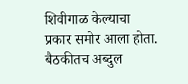शिवीगाळ केल्याचा प्रकार समोर आला होता. बैठकीतच अब्दुल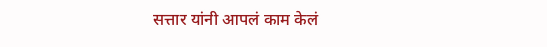सत्तार यांनी आपलं काम केलं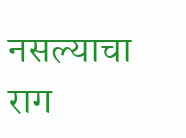नसल्याचा राग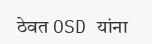ठेवत OSD यांना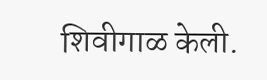शिवीगाळ केली.